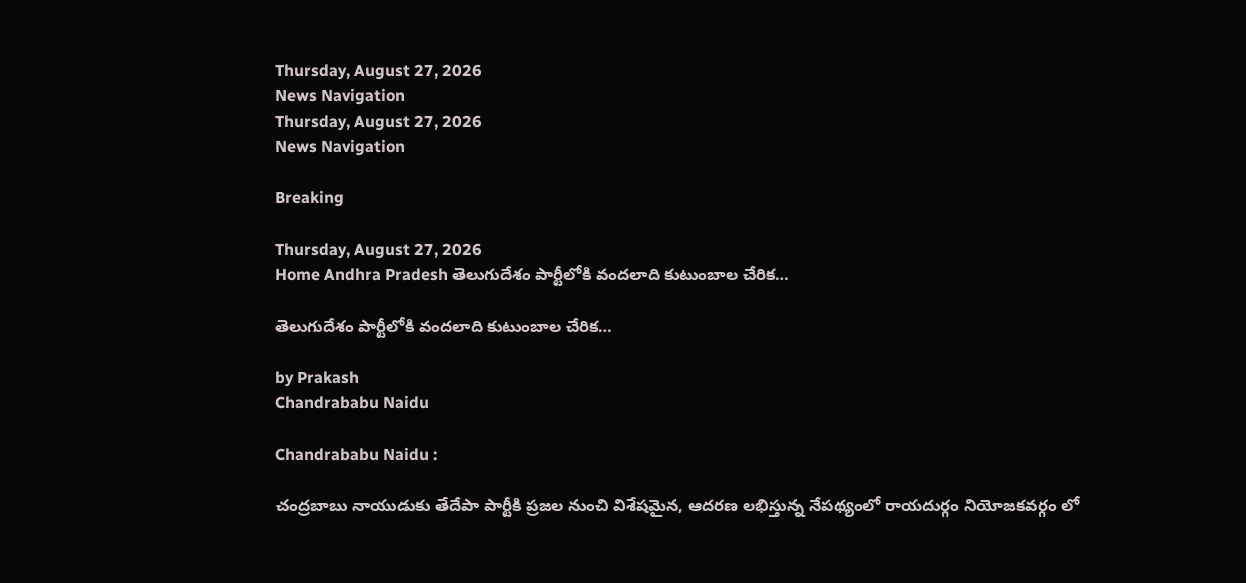Thursday, August 27, 2026
News Navigation
Thursday, August 27, 2026
News Navigation

Breaking

Thursday, August 27, 2026
Home Andhra Pradesh తెలుగుదేశం పార్టీలోకి వందలాది కుటుంబాల చేరిక…

తెలుగుదేశం పార్టీలోకి వందలాది కుటుంబాల చేరిక…

by Prakash
Chandrababu Naidu

Chandrababu Naidu :

చంద్రబాబు నాయుడుకు తేదేపా పార్టీకి ప్రజల నుంచి విశేషమైన, ఆదరణ లభిస్తున్న నేపథ్యంలో రాయదుర్గం నియోజకవర్గం లో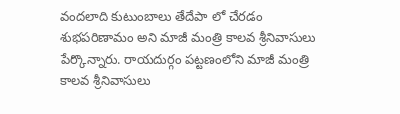వందలాది కుటుంబాలు తేదేపా లో చేరడం శుభపరిణామం అని మాజీ మంత్రి కాలవ శ్రీనివాసులు పేర్కొన్నారు. రాయదుర్గం పట్టణంలోని మాజీ మంత్రి కాలవ శ్రీనివాసులు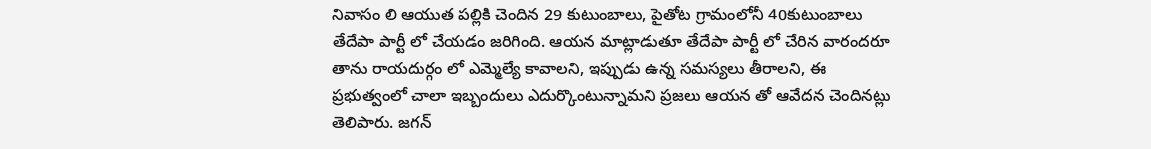నివాసం లి ఆయుత పల్లికి చెందిన 29 కుటుంబాలు, పైతోట గ్రామంలోనీ 40కుటుంబాలు తేదేపా పార్టీ లో చేయడం జరిగింది. ఆయన మాట్లాడుతూ తేదేపా పార్టీ లో చేరిన వారందరూ తాను రాయదుర్గం లో ఎమ్మెల్యే కావాలని, ఇప్పుడు ఉన్న సమస్యలు తీరాలని, ఈ ప్రభుత్వంలో చాలా ఇబ్బందులు ఎదుర్కొంటున్నామని ప్రజలు ఆయన తో ఆవేదన చెందినట్లు తెలిపారు. జగన్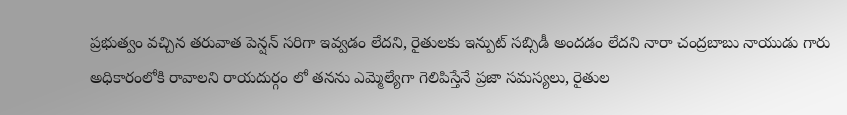ప్రభుత్వం వచ్చిన తరువాత పెన్షన్ సరిగా ఇవ్వడం లేదని, రైతులకు ఇన్పుట్ సబ్సిడీ అందడం లేదని నారా చంద్రబాబు నాయుడు గారు అధికారంలోకి రావాలని రాయదుర్గం లో తనను ఎమ్మెల్యేగా గెలిపిస్తేనే ప్రజా సమస్యలు, రైతుల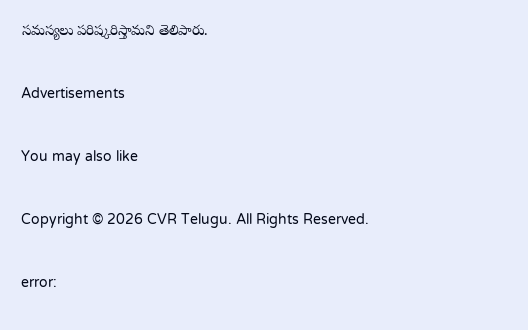సమస్యలు పరిష్కరిస్తామని తెలిపారు.

Advertisements

You may also like

Copyright © 2026 CVR Telugu. All Rights Reserved.

error: